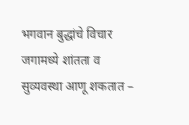भगवान बुद्धांचे विचार जगामध्ये शांतता व सुव्यवस्था आणू शकतात –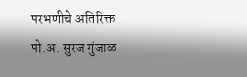परभणीचे अतिरिक्त पो.अ. सुरज गुंजाळ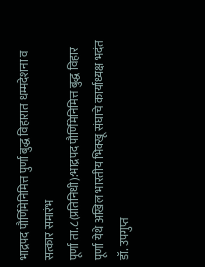भाद्रपद पौर्णिमेनिमित्त पुर्णा बुद्ध विहारात धम्मदेशना व सत्कार समारंभ
पूर्णा ता.८(प्रतिनिधी):भाद्रपद पौर्णिमेनिमित्त बुद्ध विहार पूर्णा येथे अखिल भारतीय भिक्खू संघाचे कार्याध्यक्ष भदंत डॉ. उपगुप्त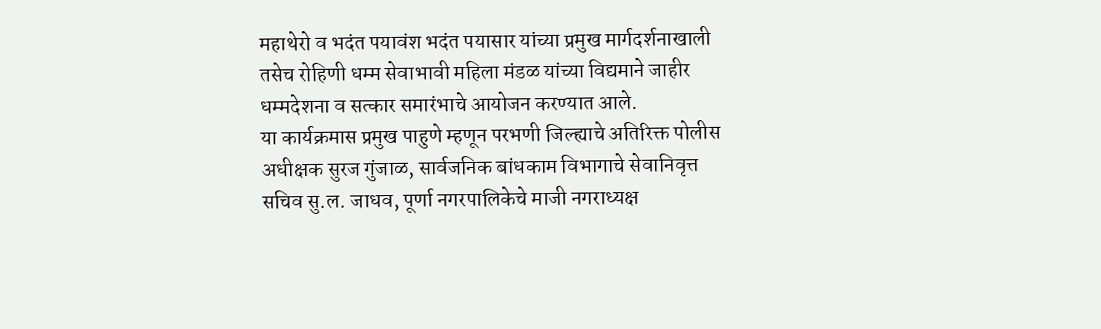महाथेरो व भदंत पयावंश भदंत पयासार यांच्या प्रमुख मार्गदर्शनाखाली तसेच रोहिणी धम्म सेवाभावी महिला मंडळ यांच्या विद्यमाने जाहीर धम्मदेशना व सत्कार समारंभाचे आयोजन करण्यात आले.
या कार्यक्रमास प्रमुख पाहुणे म्हणून परभणी जिल्ह्याचे अतिरिक्त पोलीस अधीक्षक सुरज गुंजाळ, सार्वजनिक बांधकाम विभागाचे सेवानिवृत्त सचिव सु.ल. जाधव, पूर्णा नगरपालिकेचे माजी नगराध्यक्ष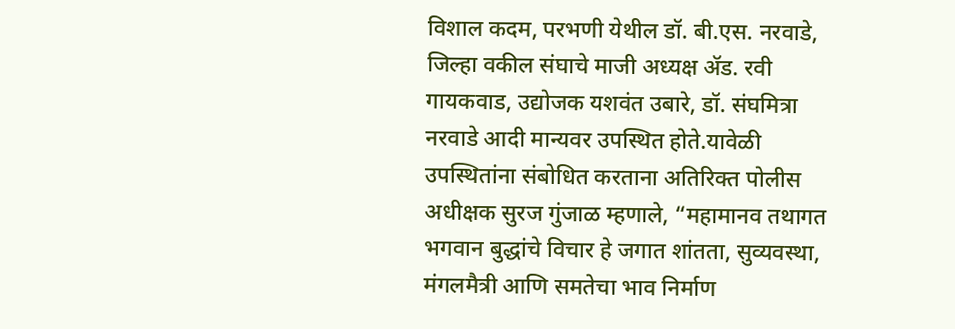विशाल कदम, परभणी येथील डॉ. बी.एस. नरवाडे, जिल्हा वकील संघाचे माजी अध्यक्ष ॲड. रवी गायकवाड, उद्योजक यशवंत उबारे, डॉ. संघमित्रा नरवाडे आदी मान्यवर उपस्थित होते.यावेळी उपस्थितांना संबोधित करताना अतिरिक्त पोलीस अधीक्षक सुरज गुंजाळ म्हणाले, “महामानव तथागत भगवान बुद्धांचे विचार हे जगात शांतता, सुव्यवस्था, मंगलमैत्री आणि समतेचा भाव निर्माण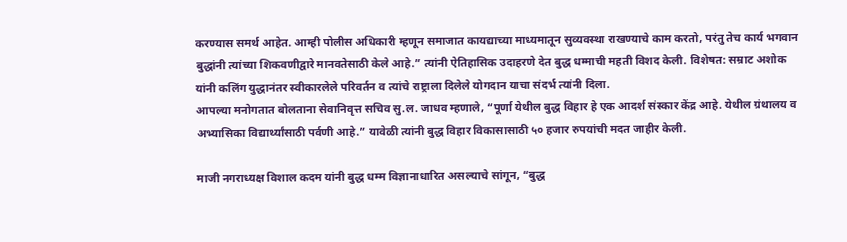करण्यास समर्थ आहेत. आम्ही पोलीस अधिकारी म्हणून समाजात कायद्याच्या माध्यमातून सुव्यवस्था राखण्याचे काम करतो, परंतु तेच कार्य भगवान बुद्धांनी त्यांच्या शिकवणीद्वारे मानवतेसाठी केले आहे.” त्यांनी ऐतिहासिक उदाहरणे देत बुद्ध धम्माची महती विशद केली. विशेषत: सम्राट अशोक यांनी कलिंग युद्धानंतर स्वीकारलेले परिवर्तन व त्यांचे राष्ट्राला दिलेले योगदान याचा संदर्भ त्यांनी दिला.
आपल्या मनोगतात बोलताना सेवानिवृत्त सचिव सु.ल. जाधव म्हणाले, “पूर्णा येथील बुद्ध विहार हे एक आदर्श संस्कार केंद्र आहे. येथील ग्रंथालय व अभ्यासिका विद्यार्थ्यांसाठी पर्वणी आहे.” यावेळी त्यांनी बुद्ध विहार विकासासाठी ५० हजार रुपयांची मदत जाहीर केली.

माजी नगराध्यक्ष विशाल कदम यांनी बुद्ध धम्म विज्ञानाधारित असल्याचे सांगून, “बुद्ध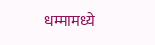धम्मामध्ये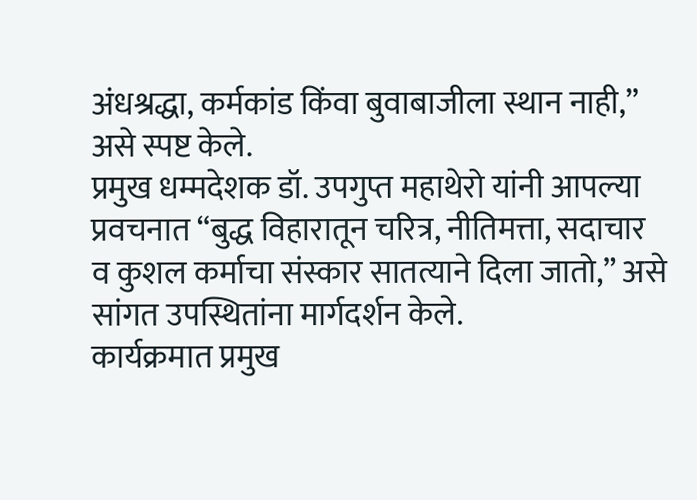अंधश्रद्धा, कर्मकांड किंवा बुवाबाजीला स्थान नाही,” असे स्पष्ट केले.
प्रमुख धम्मदेशक डॉ. उपगुप्त महाथेरो यांनी आपल्या प्रवचनात “बुद्ध विहारातून चरित्र, नीतिमत्ता, सदाचार व कुशल कर्माचा संस्कार सातत्याने दिला जातो,” असे सांगत उपस्थितांना मार्गदर्शन केले.
कार्यक्रमात प्रमुख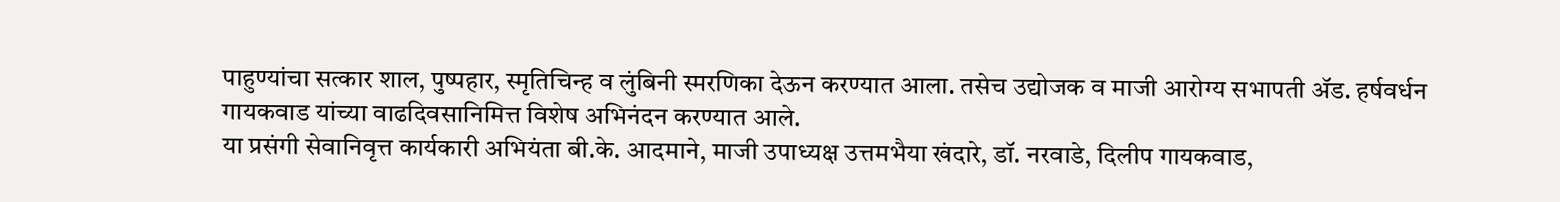पाहुण्यांचा सत्कार शाल, पुष्पहार, स्मृतिचिन्ह व लुंबिनी स्मरणिका देऊन करण्यात आला. तसेच उद्योजक व माजी आरोग्य सभापती ॲड. हर्षवर्धन गायकवाड यांच्या वाढदिवसानिमित्त विशेष अभिनंदन करण्यात आले.
या प्रसंगी सेवानिवृत्त कार्यकारी अभियंता बी.के. आदमाने, माजी उपाध्यक्ष उत्तमभैया खंदारे, डॉ. नरवाडे, दिलीप गायकवाड,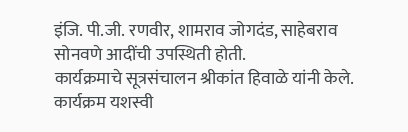इंजि. पी.जी. रणवीर, शामराव जोगदंड, साहेबराव सोनवणे आदींची उपस्थिती होती.
कार्यक्रमाचे सूत्रसंचालन श्रीकांत हिवाळे यांनी केले.
कार्यक्रम यशस्वी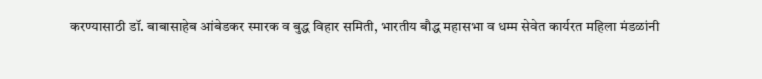करण्यासाठी डॉ. बाबासाहेब आंबेडकर स्मारक व बुद्ध विहार समिती, भारतीय बौद्ध महासभा व धम्म सेवेत कार्यरत महिला मंडळांनी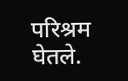परिश्रम घेतले.